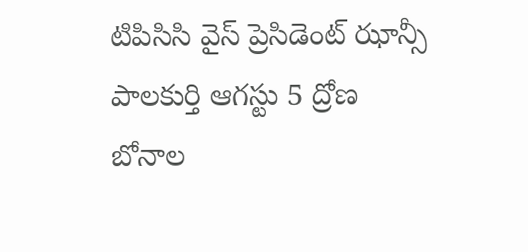టిపిసిసి వైస్ ప్రెసిడెంట్ ఝాన్సీ
పాలకుర్తి ఆగస్టు 5 ద్రోణ
బోనాల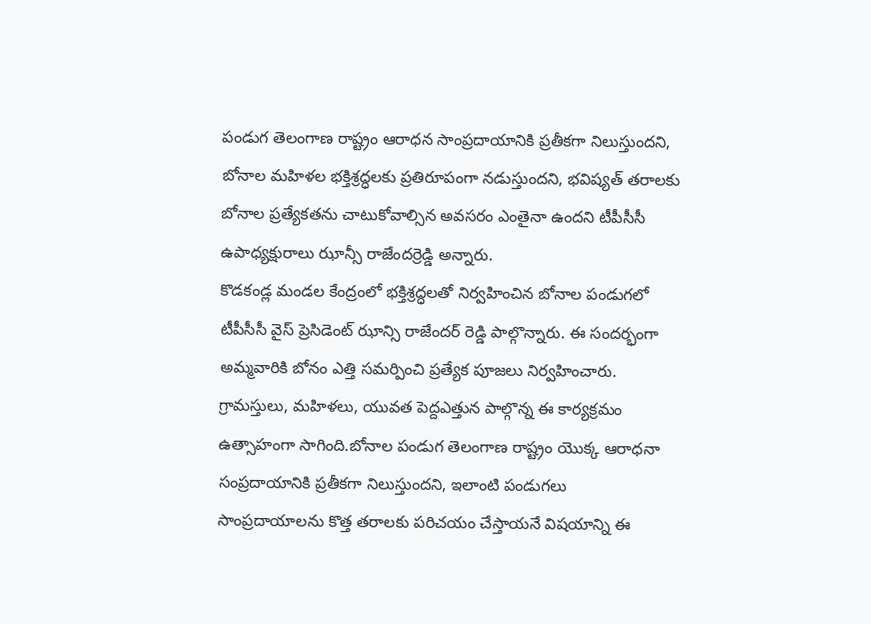పండుగ తెలంగాణ రాష్ట్రం ఆరాధన సాంప్రదాయానికి ప్రతీకగా నిలుస్తుందని, బోనాల మహిళల భక్తిశ్రద్ధలకు ప్రతిరూపంగా నడుస్తుందని, భవిష్యత్ తరాలకు బోనాల ప్రత్యేకతను చాటుకోవాల్సిన అవసరం ఎంతైనా ఉందని టీపీసీసీ ఉపాధ్యక్షురాలు ఝాన్సీ రాజేందర్రెడ్డి అన్నారు.
కొడకండ్ల మండల కేంద్రంలో భక్తిశ్రద్ధలతో నిర్వహించిన బోనాల పండుగలో టీపీసీసీ వైస్ ప్రెసిడెంట్ ఝాన్సి రాజేందర్ రెడ్డి పాల్గొన్నారు. ఈ సందర్భంగా అమ్మవారికి బోనం ఎత్తి సమర్పించి ప్రత్యేక పూజలు నిర్వహించారు. గ్రామస్తులు, మహిళలు, యువత పెద్దఎత్తున పాల్గొన్న ఈ కార్యక్రమం ఉత్సాహంగా సాగింది.బోనాల పండుగ తెలంగాణ రాష్ట్రం యొక్క ఆరాధనా సంప్రదాయానికి ప్రతీకగా నిలుస్తుందని, ఇలాంటి పండుగలు సాంప్రదాయాలను కొత్త తరాలకు పరిచయం చేస్తాయనే విషయాన్ని ఈ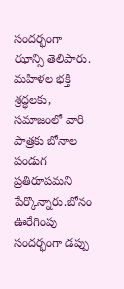సందర్భంగా ఝాన్సి తెలిపారు. మహిళల భక్తి శ్రద్ధలకు, సమాజంలో వారి పాత్రకు బోనాల పండుగ ప్రతిరూపమని పేర్కొన్నారు.బోనం ఊరేగింపు సందర్భంగా డప్పు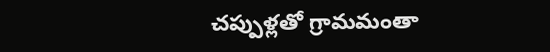చప్పుళ్లతో గ్రామమంతా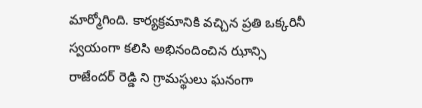మార్మోగింది. కార్యక్రమానికి వచ్చిన ప్రతి ఒక్కరినీ స్వయంగా కలిసి అభినందించిన ఝాన్సి రాజేందర్ రెడ్డి ని గ్రామస్థులు ఘనంగా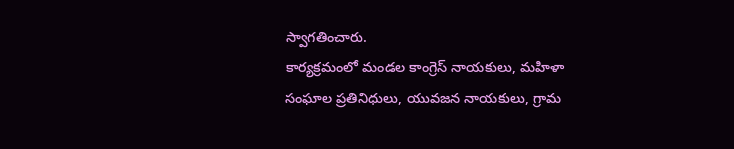స్వాగతించారు.
కార్యక్రమంలో మండల కాంగ్రెస్ నాయకులు, మహిళా సంఘాల ప్రతినిధులు, యువజన నాయకులు, గ్రామ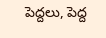పెద్దలు, పెద్ద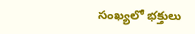సంఖ్యలో భక్తులు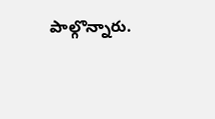పాల్గొన్నారు.